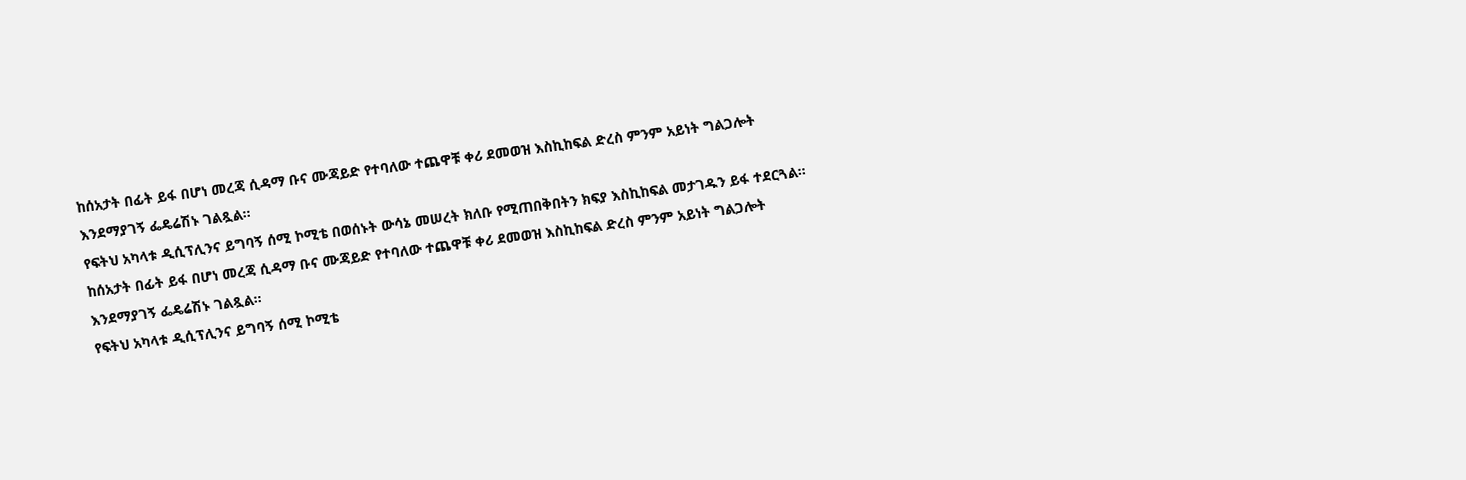ከሰአታት በፊት ይፋ በሆነ መረጃ ሲዳማ ቡና ሙጃይድ የተባለው ተጨዋቹ ቀሪ ደመወዝ እስኪከፍል ድረስ ምንም አይነት ግልጋሎት እንደማያገኝ ፌዴሬሽኑ ገልጿል፡፡
የፍትህ አካላቱ ዲሲፕሊንና ይግባኝ ሰሚ ኮሚቴ በወሰኑት ውሳኔ መሠረት ክለቡ የሚጠበቅበትን ክፍያ እስኪከፍል መታገዱን ይፋ ተደርጓል፡፡
ከሰአታት በፊት ይፋ በሆነ መረጃ ሲዳማ ቡና ሙጃይድ የተባለው ተጨዋቹ ቀሪ ደመወዝ እስኪከፍል ድረስ ምንም አይነት ግልጋሎት እንደማያገኝ ፌዴሬሽኑ ገልጿል፡፡
የፍትህ አካላቱ ዲሲፕሊንና ይግባኝ ሰሚ ኮሚቴ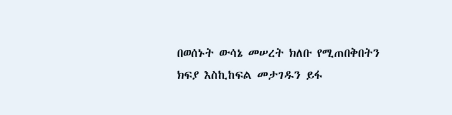በወሰኑት ውሳኔ መሠረት ክለቡ የሚጠበቅበትን ክፍያ እስኪከፍል መታገዱን ይፋ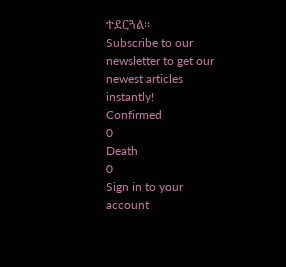ተደርጓል፡፡
Subscribe to our newsletter to get our newest articles instantly!
Confirmed
0
Death
0
Sign in to your account